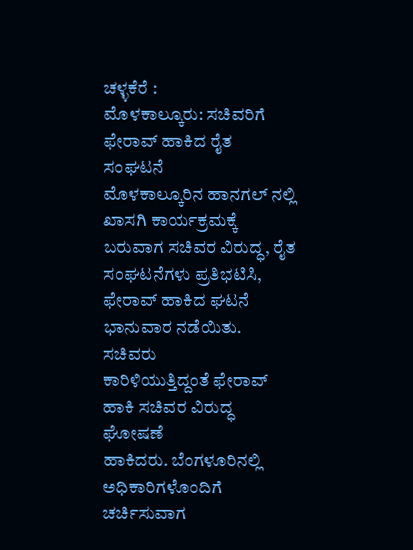ಚಳ್ಳಕೆರೆ :
ಮೊಳಕಾಲ್ಕೂರು: ಸಚಿವರಿಗೆ ಫೇರಾವ್ ಹಾಕಿದ ರೈತ
ಸಂಘಟನೆ
ಮೊಳಕಾಲ್ಕೂರಿನ ಹಾನಗಲ್ ನಲ್ಲಿ ಖಾಸಗಿ ಕಾರ್ಯಕ್ರಮಕ್ಕೆ
ಬರುವಾಗ ಸಚಿವರ ವಿರುದ್ಧ, ರೈತ ಸಂಘಟನೆಗಳು ಪ್ರತಿಭಟಿಸಿ,
ಫೇರಾವ್ ಹಾಕಿದ ಘಟನೆ ಭಾನುವಾರ ನಡೆಯಿತು.
ಸಚಿವರು
ಕಾರಿಳಿಯುತ್ತಿದ್ದಂತೆ ಫೇರಾವ್ ಹಾಕಿ ಸಚಿವರ ವಿರುದ್ಧ ಘೋಷಣೆ
ಹಾಕಿದರು. ಬೆಂಗಳೂರಿನಲ್ಲಿ ಅಧಿಕಾರಿಗಳೊಂದಿಗೆ ಚರ್ಚಿಸುವಾಗ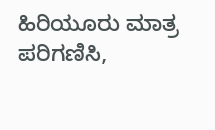ಹಿರಿಯೂರು ಮಾತ್ರ ಪರಿಗಣಿಸಿ,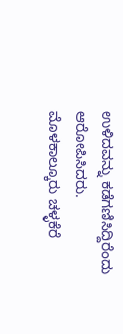ಉಳಿದವನ್ನು ಕಡೆಗಣಿಸಿದ್ದಿರೆಂದು
ಆರೋಪಿಸಿದರು. ಮೊಳಕಾಲ್ಕೂರು ಚಳ್ಳಕೆರೆ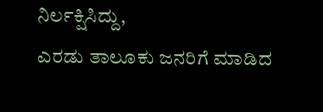ನಿರ್ಲಕ್ಷಿಸಿದ್ದು,
ಎರಡು ತಾಲೂಕು ಜನರಿಗೆ ಮಾಡಿದ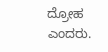ದ್ರೋಹ ಎಂದರು.